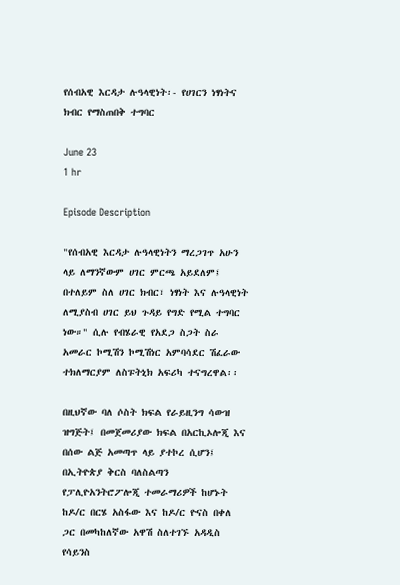የሰብአዊ እርዳታ ሉዓላዊነት፡- የሀገርን ነፃነትና ክብር የማስጠበቅ ተግባር

June 23
1 hr

Episode Description

"የሰብአዊ እርዳታ ሉዓላዊነትን ማረጋገጥ አሁን ላይ ለማንኛውም ሀገር ምርጫ አይደለም፤ በተለይም ስለ ሀገር ክብር፣ ነፃነት እና ሉዓላዊነት ለሚያስብ ሀገር ይህ ጉዳይ የግድ የሚል ተግባር ነው።" ሲሉ የብሄራዊ የአደጋ ስጋት ስራ አመራር ኮሚሽን ኮሚሽነር አምባሳደር ሽፈራው ተክለማርያም ለስፑትኒክ አፍሪካ ተናግረዋል፡፡

በዚህኛው ባለ ሶስት ክፍል የራይዚንግ ሳውዝ ዝግጅት፤ በመጀመሪያው ክፍል በአርኪኦሎጂ እና በሰው ልጅ አመጣጥ ላይ ያተኮረ ሲሆን፤ በኢትዮጵያ ቅርስ ባለስልጣን የፓሊዮአንትሮፖሎጂ ተመራማሪዎች ከሆኑት ከዶ/ር በርሄ አስፋው እና ከዶ/ር ዮናስ በቀለ ጋር በመካከለኛው አዋሽ ስለተገኙ አዳዲስ የሳይንስ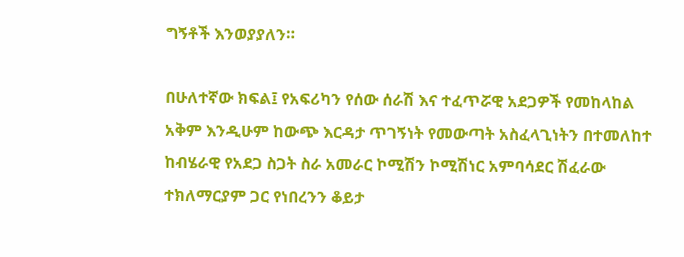ግኝቶች እንወያያለን።

በሁለተኛው ክፍል፤ የአፍሪካን የሰው ሰራሽ እና ተፈጥሯዊ አደጋዎች የመከላከል አቅም እንዲሁም ከውጭ እርዳታ ጥገኝነት የመውጣት አስፈላጊነትን በተመለከተ ከብሄራዊ የአደጋ ስጋት ስራ አመራር ኮሚሽን ኮሚሽነር አምባሳደር ሽፈራው ተክለማርያም ጋር የነበረንን ቆይታ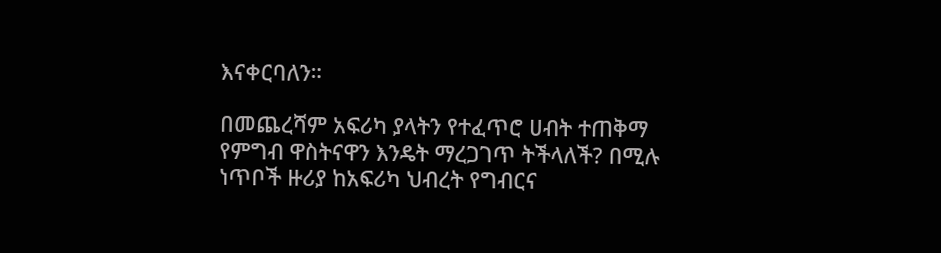እናቀርባለን።

በመጨረሻም አፍሪካ ያላትን የተፈጥሮ ሀብት ተጠቅማ የምግብ ዋስትናዋን እንዴት ማረጋገጥ ትችላለች? በሚሉ ነጥቦች ዙሪያ ከአፍሪካ ህብረት የግብርና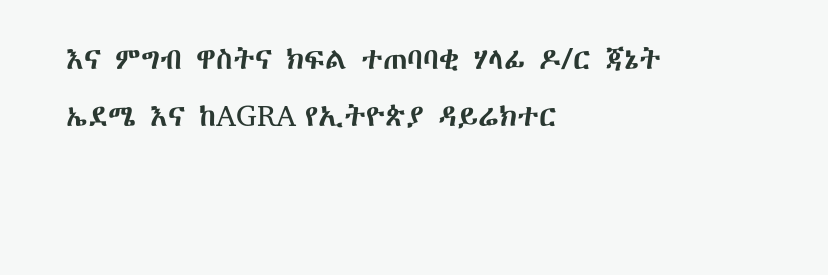እና ምግብ ዋስትና ክፍል ተጠባባቂ ሃላፊ ዶ/ር ጃኔት ኤደሜ እና ከAGRA የኢትዮጵያ ዳይሬክተር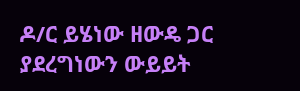ዶ/ር ይሄነው ዘውዴ ጋር ያደረግነውን ውይይት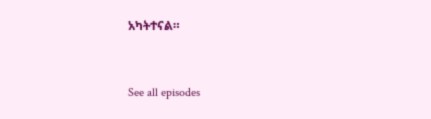አካትተናል።


See all episodes